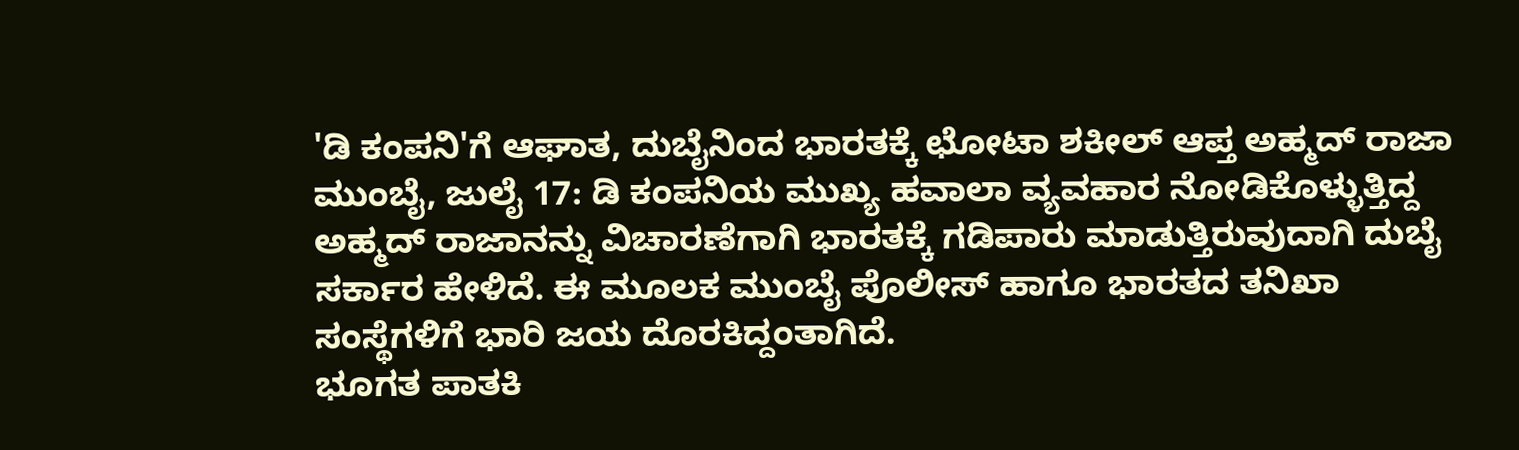'ಡಿ ಕಂಪನಿ'ಗೆ ಆಘಾತ, ದುಬೈನಿಂದ ಭಾರತಕ್ಕೆ ಛೋಟಾ ಶಕೀಲ್ ಆಪ್ತ ಅಹ್ಮದ್ ರಾಜಾ
ಮುಂಬೈ, ಜುಲೈ 17: ಡಿ ಕಂಪನಿಯ ಮುಖ್ಯ ಹವಾಲಾ ವ್ಯವಹಾರ ನೋಡಿಕೊಳ್ಳುತ್ತಿದ್ದ ಅಹ್ಮದ್ ರಾಜಾನನ್ನು ವಿಚಾರಣೆಗಾಗಿ ಭಾರತಕ್ಕೆ ಗಡಿಪಾರು ಮಾಡುತ್ತಿರುವುದಾಗಿ ದುಬೈ ಸರ್ಕಾರ ಹೇಳಿದೆ. ಈ ಮೂಲಕ ಮುಂಬೈ ಪೊಲೀಸ್ ಹಾಗೂ ಭಾರತದ ತನಿಖಾ ಸಂಸ್ಥೆಗಳಿಗೆ ಭಾರಿ ಜಯ ದೊರಕಿದ್ದಂತಾಗಿದೆ.
ಭೂಗತ ಪಾತಕಿ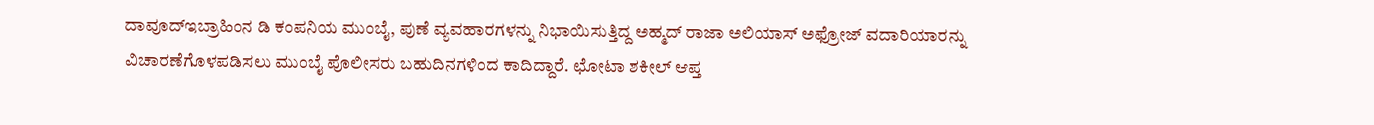ದಾವೂದ್ಇಬ್ರಾಹಿಂನ ಡಿ ಕಂಪನಿಯ ಮುಂಬೈ, ಪುಣೆ ವ್ಯವಹಾರಗಳನ್ನು ನಿಭಾಯಿಸುತ್ತಿದ್ದ ಅಹ್ಮದ್ ರಾಜಾ ಅಲಿಯಾಸ್ ಅಫ್ರೋಜ್ ವದಾರಿಯಾರನ್ನು ವಿಚಾರಣೆಗೊಳಪಡಿಸಲು ಮುಂಬೈ ಪೊಲೀಸರು ಬಹುದಿನಗಳಿಂದ ಕಾದಿದ್ದಾರೆ. ಛೋಟಾ ಶಕೀಲ್ ಆಪ್ತ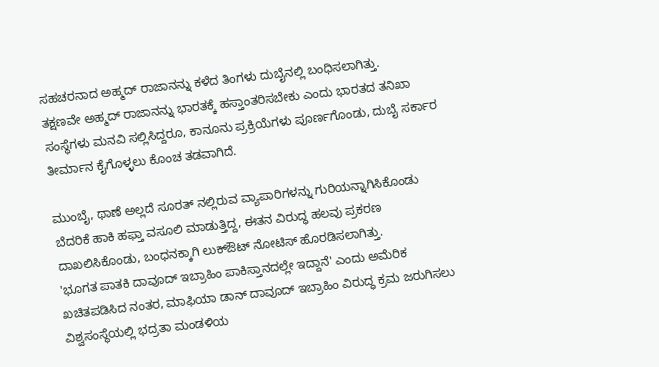ಸಹಚರನಾದ ಅಹ್ಮದ್ ರಾಜಾನನ್ನು ಕಳೆದ ತಿಂಗಳು ದುಬೈನಲ್ಲಿ ಬಂಧಿಸಲಾಗಿತ್ತು.
ತಕ್ಷಣವೇ ಅಹ್ಮದ್ ರಾಜಾನನ್ನು ಭಾರತಕ್ಕೆ ಹಸ್ತಾಂತರಿಸಬೇಕು ಎಂದು ಭಾರತದ ತನಿಖಾ ಸಂಸ್ಥೆಗಳು ಮನವಿ ಸಲ್ಲಿಸಿದ್ದರೂ, ಕಾನೂನು ಪ್ರಕ್ರಿಯೆಗಳು ಪೂರ್ಣಗೊಂಡು, ದುಬೈ ಸರ್ಕಾರ ತೀರ್ಮಾನ ಕೈಗೊಳ್ಳಲು ಕೊಂಚ ತಡವಾಗಿದೆ.

ಮುಂಬೈ, ಥಾಣೆ ಅಲ್ಲದೆ ಸೂರತ್ ನಲ್ಲಿರುವ ವ್ಯಾಪಾರಿಗಳನ್ನು ಗುರಿಯನ್ನಾಗಿಸಿಕೊಂಡು ಬೆದರಿಕೆ ಹಾಕಿ ಹಫ್ತಾ ವಸೂಲಿ ಮಾಡುತ್ತಿದ್ದ, ಈತನ ವಿರುದ್ಧ ಹಲವು ಪ್ರಕರಣ ದಾಖಲಿಸಿಕೊಂಡು, ಬಂಧನಕ್ಕಾಗಿ ಲುಕ್ಔಟ್ ನೋಟಿಸ್ ಹೊರಡಿಸಲಾಗಿತ್ತು.
'ಭೂಗತ ಪಾತಕಿ ದಾವೂದ್ ಇಬ್ರಾಹಿಂ ಪಾಕಿಸ್ತಾನದಲ್ಲೇ ಇದ್ದಾನೆ' ಎಂದು ಅಮೆರಿಕ ಖಚಿತಪಡಿಸಿದ ನಂತರ, ಮಾಫಿಯಾ ಡಾನ್ ದಾವೂದ್ ಇಬ್ರಾಹಿಂ ವಿರುದ್ಧ ಕ್ರಮ ಜರುಗಿಸಲು ವಿಶ್ವಸಂಸ್ಥೆಯಲ್ಲಿ ಭದ್ರತಾ ಮಂಡಳಿಯ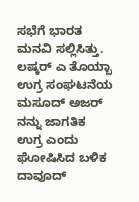ಸಭೆಗೆ ಭಾರತ ಮನವಿ ಸಲ್ಲಿಸಿತ್ತು.
ಲಷ್ಕರ್ ಎ ತೊಯ್ಬಾ ಉಗ್ರ ಸಂಘಟನೆಯ ಮಸೂದ್ ಅಜರ್ ನನ್ನು ಜಾಗತಿಕ ಉಗ್ರ ಎಂದು ಘೋಷಿಸಿದ ಬಳಿಕ ದಾವೂದ್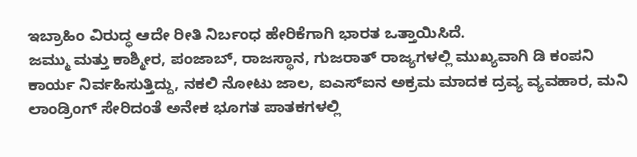ಇಬ್ರಾಹಿಂ ವಿರುದ್ಧ ಆದೇ ರೀತಿ ನಿರ್ಬಂಧ ಹೇರಿಕೆಗಾಗಿ ಭಾರತ ಒತ್ತಾಯಿಸಿದೆ.
ಜಮ್ಮು ಮತ್ತು ಕಾಶ್ಮೀರ, ಪಂಜಾಬ್, ರಾಜಸ್ಥಾನ, ಗುಜರಾತ್ ರಾಜ್ಯಗಳಲ್ಲಿ ಮುಖ್ಯವಾಗಿ ಡಿ ಕಂಪನಿ ಕಾರ್ಯ ನಿರ್ವಹಿಸುತ್ತಿದ್ದು, ನಕಲಿ ನೋಟು ಜಾಲ, ಐಎಸ್ಐನ ಅಕ್ರಮ ಮಾದಕ ದ್ರವ್ಯ ವ್ಯವಹಾರ, ಮನಿ ಲಾಂಡ್ರಿಂಗ್ ಸೇರಿದಂತೆ ಅನೇಕ ಭೂಗತ ಪಾತಕಗಳಲ್ಲಿ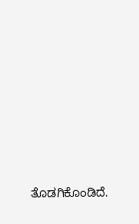ತೊಡಗಿಕೊಂಡಿದೆ.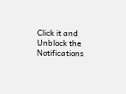Click it and Unblock the Notifications